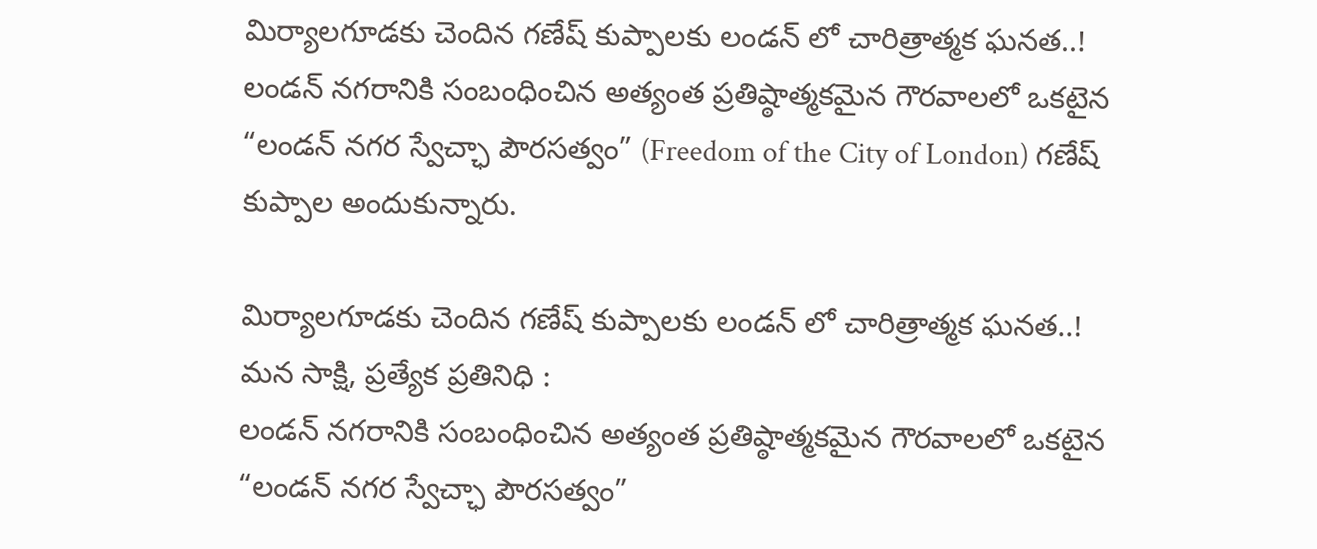మిర్యాలగూడకు చెందిన గణేష్ కుప్పాలకు లండన్ లో చారిత్రాత్మక ఘనత..!
లండన్ నగరానికి సంబంధించిన అత్యంత ప్రతిష్ఠాత్మకమైన గౌరవాలలో ఒకటైన “లండన్ నగర స్వేచ్ఛా పౌరసత్వం” (Freedom of the City of London) గణేష్ కుప్పాల అందుకున్నారు.

మిర్యాలగూడకు చెందిన గణేష్ కుప్పాలకు లండన్ లో చారిత్రాత్మక ఘనత..!
మన సాక్షి, ప్రత్యేక ప్రతినిధి :
లండన్ నగరానికి సంబంధించిన అత్యంత ప్రతిష్ఠాత్మకమైన గౌరవాలలో ఒకటైన “లండన్ నగర స్వేచ్ఛా పౌరసత్వం”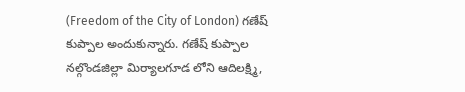(Freedom of the City of London) గణేష్ కుప్పాల అందుకున్నారు. గణేష్ కుప్పాల నల్గొండజిల్లా మిర్యాలగూడ లోని ఆదిలక్ష్మి,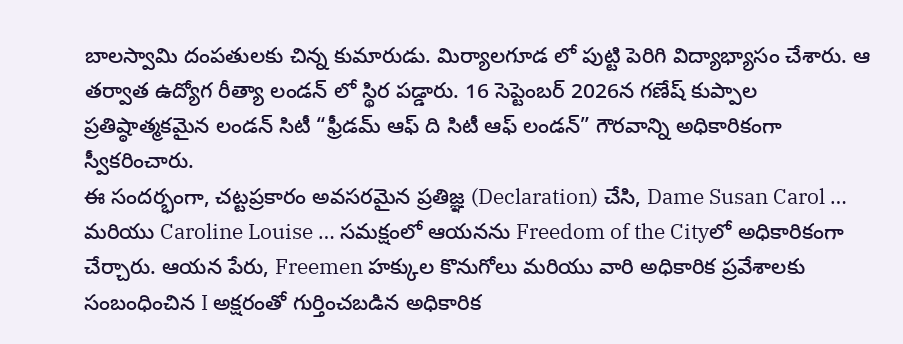బాలస్వామి దంపతులకు చిన్న కుమారుడు. మిర్యాలగూడ లో పుట్టి పెరిగి విద్యాభ్యాసం చేశారు. ఆ తర్వాత ఉద్యోగ రీత్యా లండన్ లో స్థిర పడ్డారు. 16 సెప్టెంబర్ 2026న గణేష్ కుప్పాల ప్రతిష్ఠాత్మకమైన లండన్ సిటీ “ఫ్రీడమ్ ఆఫ్ ది సిటీ ఆఫ్ లండన్” గౌరవాన్ని అధికారికంగా స్వీకరించారు.
ఈ సందర్భంగా, చట్టప్రకారం అవసరమైన ప్రతిజ్ఞ (Declaration) చేసి, Dame Susan Carol … మరియు Caroline Louise … సమక్షంలో ఆయనను Freedom of the Cityలో అధికారికంగా చేర్చారు. ఆయన పేరు, Freemen హక్కుల కొనుగోలు మరియు వారి అధికారిక ప్రవేశాలకు సంబంధించిన I అక్షరంతో గుర్తించబడిన అధికారిక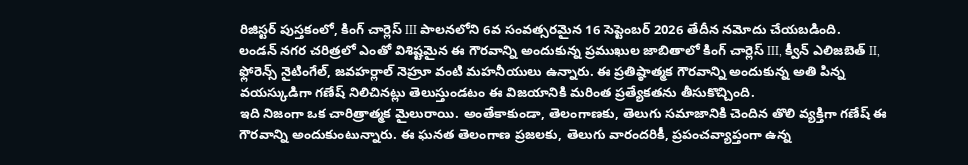రిజిస్టర్ పుస్తకంలో, కింగ్ చార్లెస్ III పాలనలోని 6వ సంవత్సరమైన 16 సెప్టెంబర్ 2026 తేదీన నమోదు చేయబడింది.
లండన్ నగర చరిత్రలో ఎంతో విశిష్టమైన ఈ గౌరవాన్ని అందుకున్న ప్రముఖుల జాబితాలో కింగ్ చార్లెస్ III, క్వీన్ ఎలిజబెత్ II, ఫ్లోరెన్స్ నైటింగేల్, జవహర్లాల్ నెహ్రూ వంటి మహనీయులు ఉన్నారు. ఈ ప్రతిష్ఠాత్మక గౌరవాన్ని అందుకున్న అతి పిన్న వయస్కుడిగా గణేష్ నిలిచినట్లు తెలుస్తుండటం ఈ విజయానికి మరింత ప్రత్యేకతను తీసుకొచ్చింది.
ఇది నిజంగా ఒక చారిత్రాత్మక మైలురాయి. అంతేకాకుండా, తెలంగాణకు, తెలుగు సమాజానికి చెందిన తొలి వ్యక్తిగా గణేష్ ఈ గౌరవాన్ని అందుకుంటున్నారు. ఈ ఘనత తెలంగాణ ప్రజలకు, తెలుగు వారందరికీ, ప్రపంచవ్యాప్తంగా ఉన్న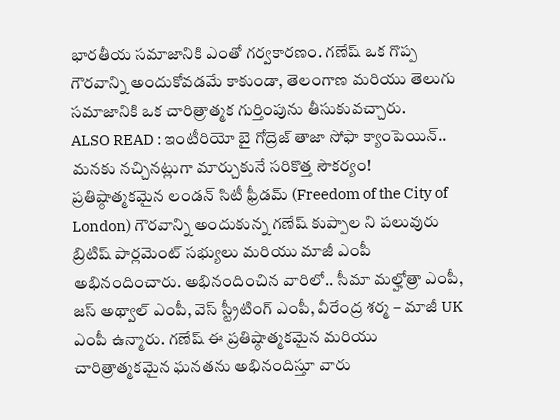భారతీయ సమాజానికి ఎంతో గర్వకారణం. గణేష్ ఒక గొప్ప గౌరవాన్ని అందుకోవడమే కాకుండా, తెలంగాణ మరియు తెలుగు సమాజానికి ఒక చారిత్రాత్మక గుర్తింపును తీసుకువచ్చారు.
ALSO READ : ఇంటీరియో బై గోద్రెజ్ తాజా సోఫా క్యాంపెయిన్.. మనకు నచ్చినట్లుగా మార్చుకునే సరికొత్త సౌకర్యం!
ప్రతిష్ఠాత్మకమైన లండన్ సిటీ ఫ్రీడమ్ (Freedom of the City of London) గౌరవాన్ని అందుకున్న గణేష్ కుప్పాల ని పలువురు బ్రిటిష్ పార్లమెంట్ సభ్యులు మరియు మాజీ ఎంపీ అభినందించారు. అభినందించిన వారిలో.. సీమా మల్హోత్రా ఎంపీ, జస్ అథ్వాల్ ఎంపీ, వెస్ స్ట్రీటింగ్ ఎంపీ, వీరేంద్ర శర్మ – మాజీ UK ఎంపీ ఉన్మారు. గణేష్ ఈ ప్రతిష్ఠాత్మకమైన మరియు చారిత్రాత్మకమైన ఘనతను అభినందిస్తూ వారు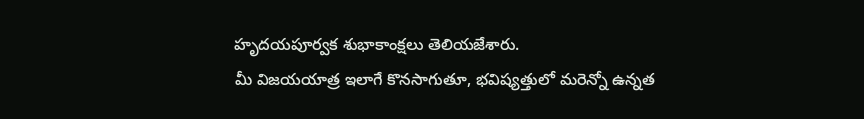హృదయపూర్వక శుభాకాంక్షలు తెలియజేశారు.
మీ విజయయాత్ర ఇలాగే కొనసాగుతూ, భవిష్యత్తులో మరెన్నో ఉన్నత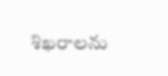శిఖరాలను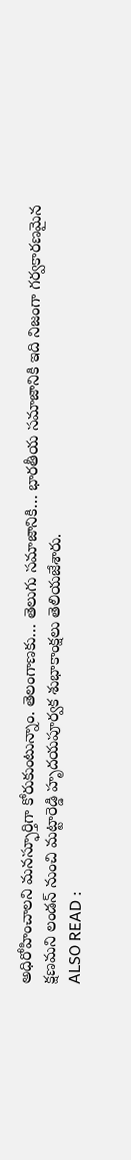అధిరోహించాలని మనస్ఫూర్తిగా కోరుకుంటున్నాం. తెలంగాణకు… తెలుగు సమాజానికి… భారతీయ సమాజానికి ఇది నిజంగా గర్వకారణమైన క్షణమని లండన్ నుంచి మట్టారెడ్డి హృదయపూర్వక శుభాకాంక్షలు తెలియజేశారు.
ALSO READ :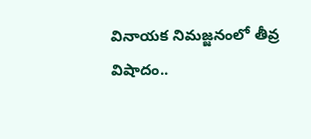వినాయక నిమజ్జనంలో తీవ్ర విషాదం..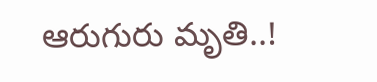ఆరుగురు మృతి..!